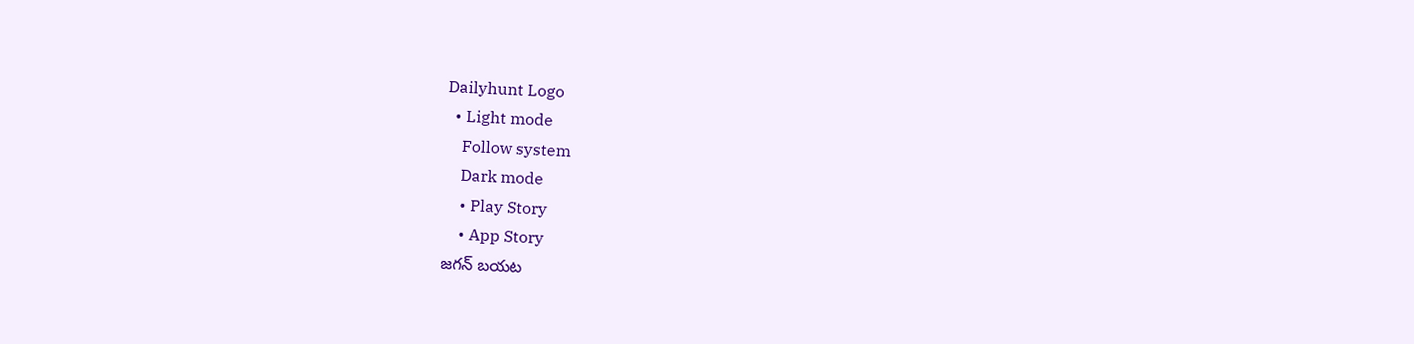Dailyhunt Logo
  • Light mode
    Follow system
    Dark mode
    • Play Story
    • App Story
జగన్ బయట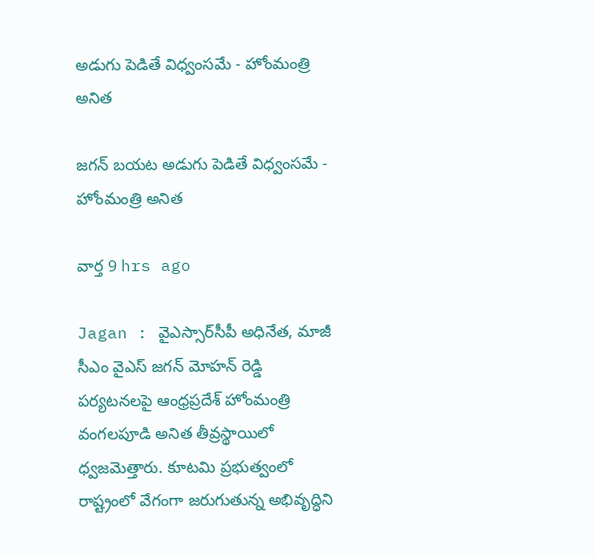అడుగు పెడితే విధ్వంసమే - హోంమంత్రి అనిత

జగన్ బయట అడుగు పెడితే విధ్వంసమే - హోంమంత్రి అనిత

వార్త 9 hrs ago

Jagan : వైఎస్సార్‌సీపీ అధినేత, మాజీ సీఎం వైఎస్ జగన్ మోహన్ రెడ్డి పర్యటనలపై ఆంధ్రప్రదేశ్ హోంమంత్రి వంగలపూడి అనిత తీవ్రస్థాయిలో ధ్వజమెత్తారు. కూటమి ప్రభుత్వంలో రాష్ట్రంలో వేగంగా జరుగుతున్న అభివృద్ధిని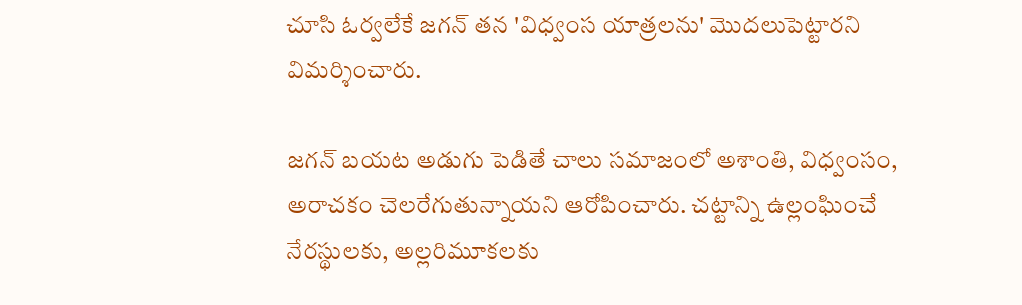చూసి ఓర్వలేకే జగన్ తన 'విధ్వంస యాత్రలను' మొదలుపెట్టారని విమర్శించారు.

జగన్ బయట అడుగు పెడితే చాలు సమాజంలో అశాంతి, విధ్వంసం, అరాచకం చెలరేగుతున్నాయని ఆరోపించారు. చట్టాన్ని ఉల్లంఘించే నేరస్థులకు, అల్లరిమూకలకు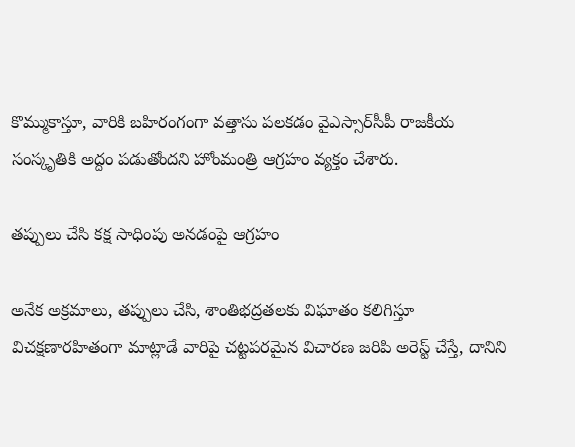కొమ్ముకాస్తూ, వారికి బహిరంగంగా వత్తాసు పలకడం వైఎస్సార్‌సీపీ రాజకీయ సంస్కృతికి అద్దం పడుతోందని హోంమంత్రి ఆగ్రహం వ్యక్తం చేశారు.

తప్పులు చేసి కక్ష సాధింపు అనడంపై ఆగ్రహం

అనేక అక్రమాలు, తప్పులు చేసి, శాంతిభద్రతలకు విఘాతం కలిగిస్తూ విచక్షణారహితంగా మాట్లాడే వారిపై చట్టపరమైన విచారణ జరిపి అరెస్ట్ చేస్తే, దానిని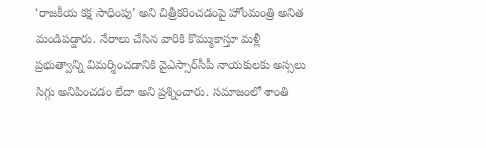‘రాజకీయ కక్ష సాధింపు’ అని చిత్రీకరించడంపై హోంమంత్రి అనిత మండిపడ్డారు. నేరాలు చేసిన వారికి కొమ్ముకాస్తూ మళ్లీ ప్రభుత్వాన్ని విమర్శించడానికి వైఎస్సార్‌సీపీ నాయకులకు అస్సలు సిగ్గు అనిపించడం లేదా అని ప్రశ్నించారు. సమాజంలో శాంతి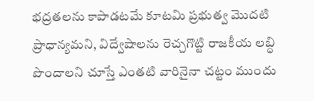భద్రతలను కాపాడటమే కూటమి ప్రభుత్వ మొదటి ప్రాధాన్యమని, విద్వేషాలను రెచ్చగొట్టి రాజకీయ లబ్ధి పొందాలని చూస్తే ఎంతటి వారినైనా చట్టం ముందు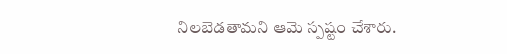నిలబెడతామని ఆమె స్పష్టం చేశారు.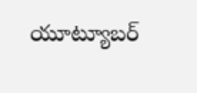యూట్యూబర్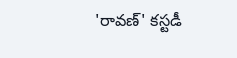'రావణ్' కస్టడీ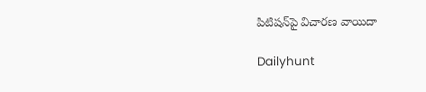పిటిషన్‌పై విచారణ వాయిదా

Dailyhunt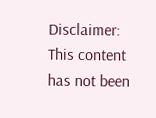Disclaimer: This content has not been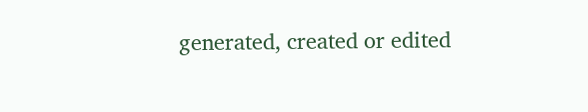generated, created or edited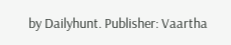by Dailyhunt. Publisher: Vaartha